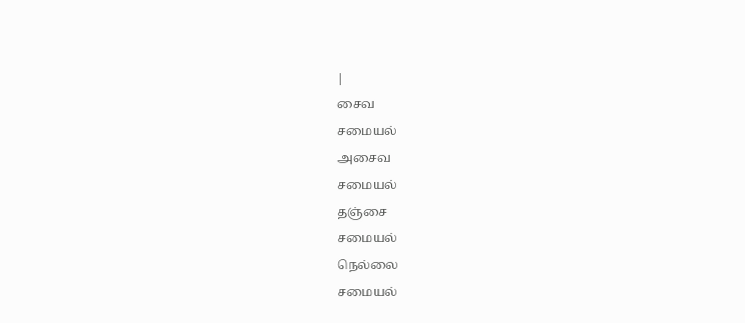|
சைவ
சமையல்
அசைவ
சமையல்
தஞ்சை
சமையல்
நெல்லை
சமையல்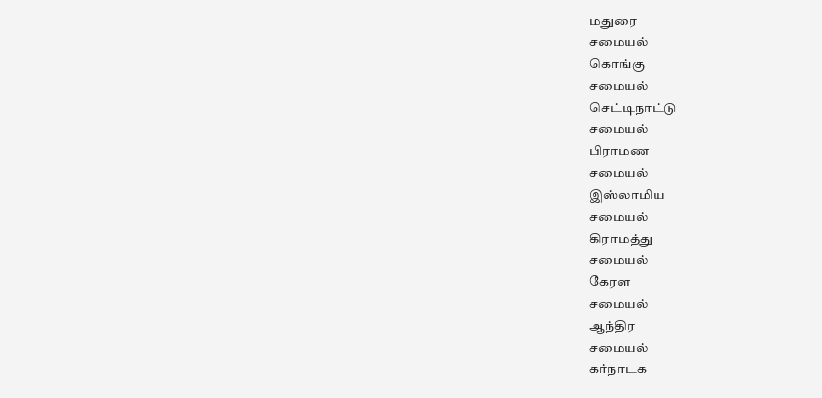மதுரை
சமையல்
கொங்கு
சமையல்
செட்டிநாட்டு
சமையல்
பிராமண
சமையல்
இஸ்லாமிய
சமையல்
கிராமத்து
சமையல்
கேரள
சமையல்
ஆந்திர
சமையல்
கர்நாடக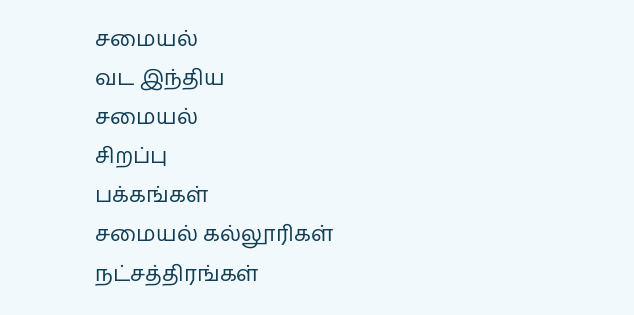சமையல்
வட இந்திய
சமையல்
சிறப்பு
பக்கங்கள்
சமையல் கல்லூரிகள்
நட்சத்திரங்கள்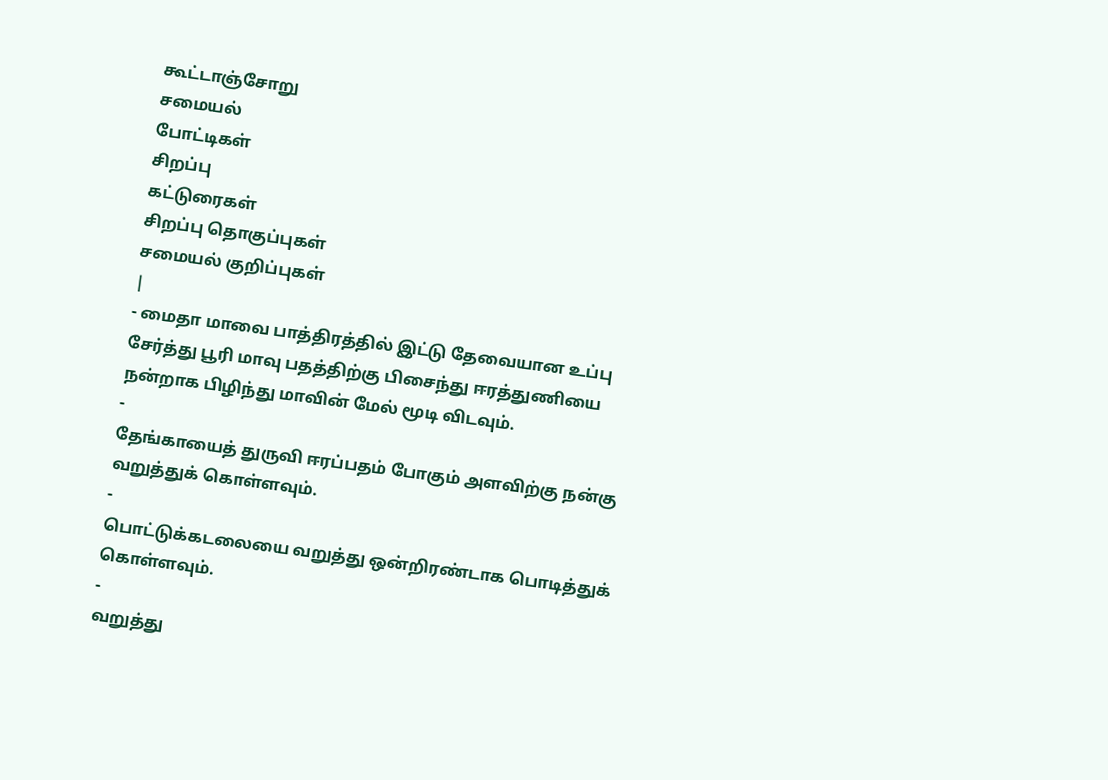கூட்டாஞ்சோறு
சமையல்
போட்டிகள்
சிறப்பு
கட்டுரைகள்
சிறப்பு தொகுப்புகள்
சமையல் குறிப்புகள்
|
- மைதா மாவை பாத்திரத்தில் இட்டு தேவையான உப்பு சேர்த்து பூரி மாவு பதத்திற்கு பிசைந்து ஈரத்துணியை நன்றாக பிழிந்து மாவின் மேல் மூடி விடவும்.
-
தேங்காயைத் துருவி ஈரப்பதம் போகும் அளவிற்கு நன்கு வறுத்துக் கொள்ளவும்.
-
பொட்டுக்கடலையை வறுத்து ஒன்றிரண்டாக பொடித்துக் கொள்ளவும்.
-
வறுத்து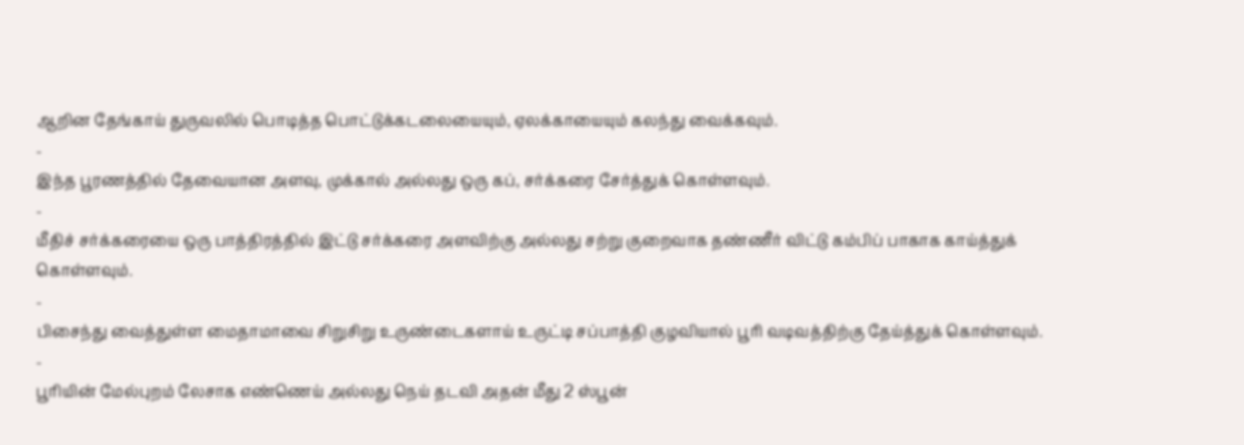ஆறின தேங்காய் துருவலில் பொடித்த பொட்டுக்கடலையையும், ஏலக்காயையும் கலந்து வைக்கவும்.
-
இந்த பூரணத்தில் தேவையான அளவு, முக்கால் அல்லது ஒரு கப், சர்க்கரை சேர்த்துக் கொள்ளவும்.
-
மீதிச் சர்க்கரையை ஒரு பாத்திரத்தில் இட்டு சர்க்கரை அளவிற்கு அல்லது சற்று குறைவாக தண்ணீர் விட்டு கம்பிப் பாகாக காய்த்துக் கொள்ளவும்.
-
பிசைந்து வைத்துள்ள மைதாமாவை சிறுசிறு உருண்டைகளாய் உருட்டி சப்பாத்தி குழவியால் பூரி வடிவத்திற்கு தேய்த்துக் கொள்ளவும்.
-
பூரியின் மேல்புறம் லேசாக எண்ணெய் அல்லது நெய் தடவி அதன் மீது 2 ஸ்பூன்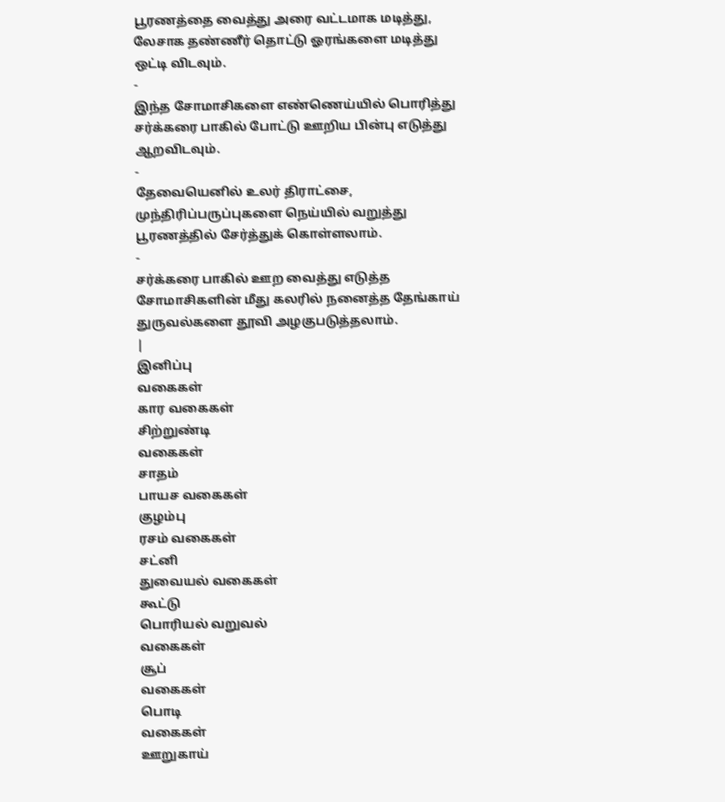பூரணத்தை வைத்து அரை வட்டமாக மடித்து, லேசாக தண்ணீர் தொட்டு ஓரங்களை மடித்து ஒட்டி விடவும்.
-
இந்த சோமாசிகளை எண்ணெய்யில் பொரித்து சர்க்கரை பாகில் போட்டு ஊறிய பின்பு எடுத்து ஆறவிடவும்.
-
தேவையெனில் உலர் திராட்சை, முந்திரிப்பருப்புகளை நெய்யில் வறுத்து பூரணத்தில் சேர்த்துக் கொள்ளலாம்.
-
சர்க்கரை பாகில் ஊற வைத்து எடுத்த சோமாசிகளின் மீது கலரில் நனைத்த தேங்காய் துருவல்களை தூவி அழகுபடுத்தலாம்.
|
இனிப்பு
வகைகள்
கார வகைகள்
சிற்றுண்டி
வகைகள்
சாதம்
பாயச வகைகள்
குழம்பு
ரசம் வகைகள்
சட்னி
துவையல் வகைகள்
கூட்டு
பொரியல் வறுவல்
வகைகள்
சூப்
வகைகள்
பொடி
வகைகள்
ஊறுகாய்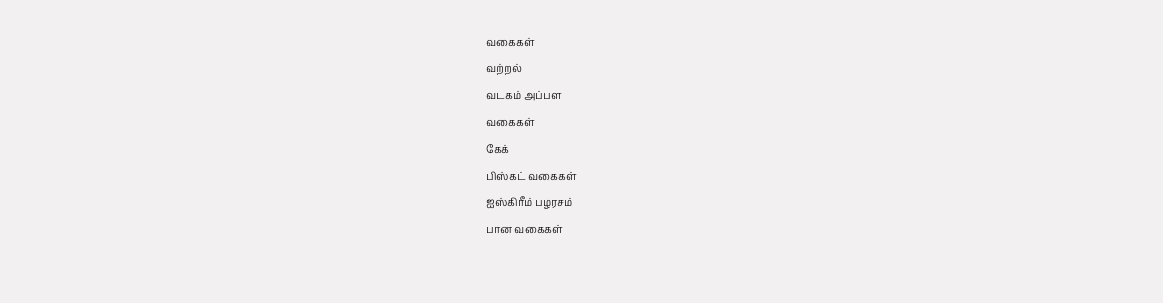வகைகள்
வற்றல்
வடகம் அப்பள
வகைகள்
கேக்
பிஸ்கட் வகைகள்
ஐஸ்கிரீம் பழரசம்
பான வகைகள்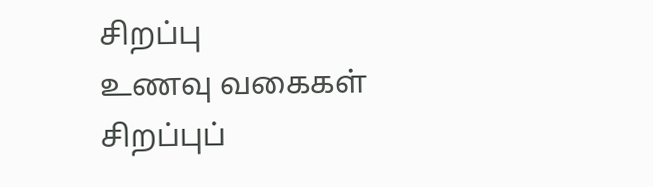சிறப்பு
உணவு வகைகள்
சிறப்புப்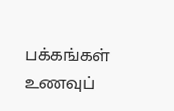பக்கங்கள்
உணவுப்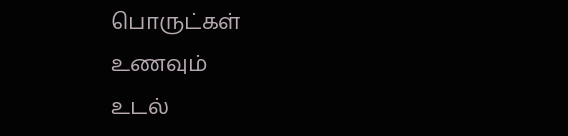பொருட்கள்
உணவும்
உடல்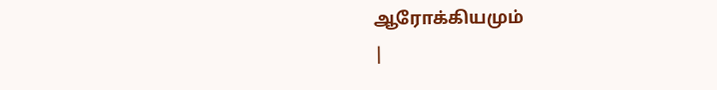ஆரோக்கியமும்
|